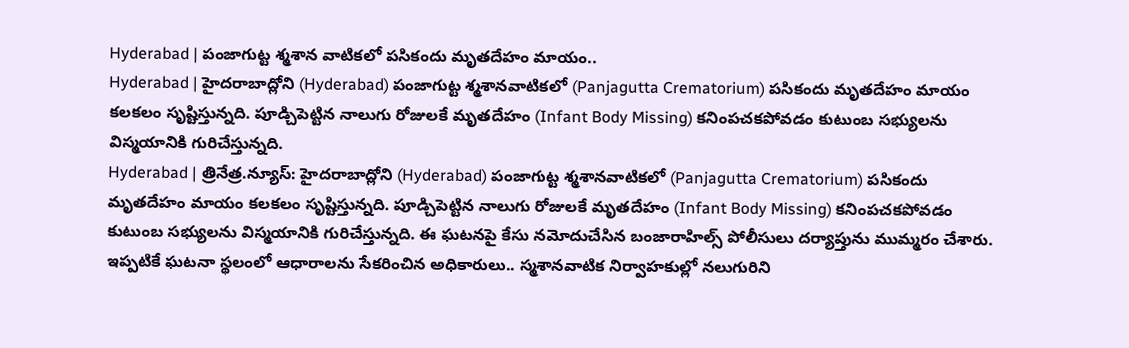Hyderabad | పంజాగుట్ట శ్మశాన వాటికలో పసికందు మృతదేహం మాయం..
Hyderabad | హైదరాబాద్లోని (Hyderabad) పంజాగుట్ట శ్మశానవాటికలో (Panjagutta Crematorium) పసికందు మృతదేహం మాయం కలకలం సృష్టిస్తున్నది. పూడ్చిపెట్టిన నాలుగు రోజులకే మృతదేహం (Infant Body Missing) కనింపచకపోవడం కుటుంబ సభ్యులను విస్మయానికి గురిచేస్తున్నది.
Hyderabad | త్రినేత్ర.న్యూస్: హైదరాబాద్లోని (Hyderabad) పంజాగుట్ట శ్మశానవాటికలో (Panjagutta Crematorium) పసికందు మృతదేహం మాయం కలకలం సృష్టిస్తున్నది. పూడ్చిపెట్టిన నాలుగు రోజులకే మృతదేహం (Infant Body Missing) కనింపచకపోవడం కుటుంబ సభ్యులను విస్మయానికి గురిచేస్తున్నది. ఈ ఘటనపై కేసు నమోదుచేసిన బంజారాహిల్స్ పోలీసులు దర్యాప్తును ముమ్మరం చేశారు. ఇప్పటికే ఘటనా స్థలంలో ఆధారాలను సేకరించిన అధికారులు.. స్మశానవాటిక నిర్వాహకుల్లో నలుగురిని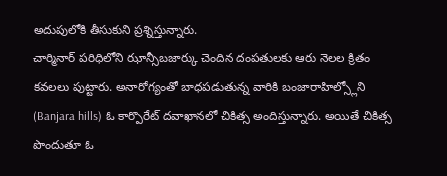అదుపులోకి తీసుకుని ప్రశ్నిస్తున్నారు.
చార్మినార్ పరిధిలోని ఝాన్సీబజార్కు చెందిన దంపతులకు ఆరు నెలల క్రితం కవలలు పుట్టారు. అనారోగ్యంతో బాధపడుతున్న వారికి బంజారాహిల్స్లోని (Banjara hills) ఓ కార్పొరేట్ దవాఖానలో చికిత్స అందిస్తున్నారు. అయితే చికిత్స పొందుతూ ఓ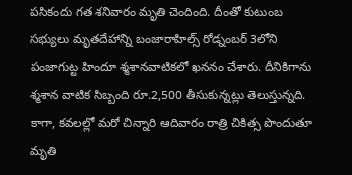పసికందు గత శనివారం మృతి చెందింది. దీంతో కుటుంబ సభ్యులు మృతదేహాన్ని బంజారాహిల్స్ రోడ్నంబర్ 3లోని పంజాగుట్ట హిందూ శ్మశానవాటికలో ఖననం చేశారు. దీనికిగాను శ్మశాన వాటిక సిబ్బంది రూ.2,500 తీసుకున్నట్లు తెలుస్తున్నది.
కాగా, కవలల్లో మరో చిన్నారి ఆదివారం రాత్రి చికిత్స పొందుతూ మృతి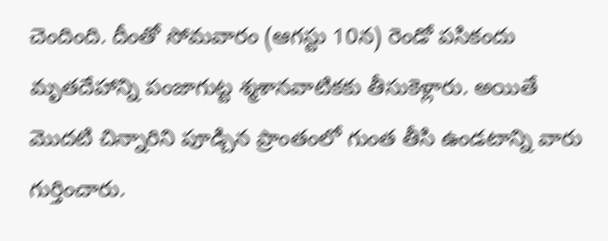చెందింది. దీంతో సోమవారం (ఆగస్టు 10న) రెండో పసికందు మృతదేహాన్ని పంజాగుట్ట శ్మశానవాటికకు తీసుకెళ్లారు. అయితే మొదటి చిన్నారిని పూడ్చిన ప్రాంతంలో గుంత తీసి ఉండటాన్ని వారు గుర్తించారు.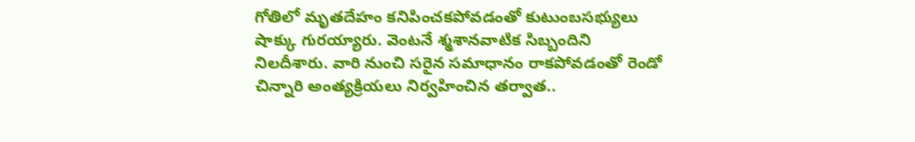గోతిలో మృతదేహం కనిపించకపోవడంతో కుటుంబసభ్యులు షాక్కు గురయ్యారు. వెంటనే శ్మశానవాటిక సిబ్బందిని నిలదీశారు. వారి నుంచి సరైన సమాధానం రాకపోవడంతో రెండో చిన్నారి అంత్యక్రియలు నిర్వహించిన తర్వాత..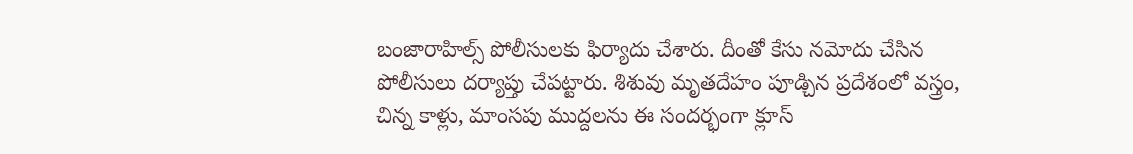బంజారాహిల్స్ పోలీసులకు ఫిర్యాదు చేశారు. దీంతో కేసు నమోదు చేసిన పోలీసులు దర్యాప్తు చేపట్టారు. శిశువు మృతదేహం పూడ్చిన ప్రదేశంలో వస్త్రం, చిన్న కాళ్లు, మాంసపు ముద్దలను ఈ సందర్భంగా క్లూస్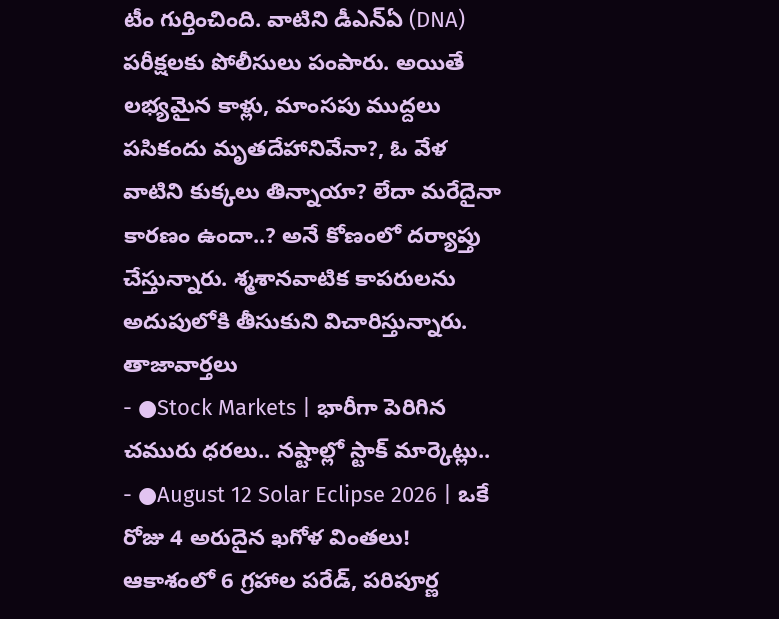టీం గుర్తించింది. వాటిని డీఎన్ఏ (DNA) పరీక్షలకు పోలీసులు పంపారు. అయితే లభ్యమైన కాళ్లు, మాంసపు ముద్దలు పసికందు మృతదేహానివేనా?, ఓ వేళ వాటిని కుక్కలు తిన్నాయా? లేదా మరేదైనా కారణం ఉందా..? అనే కోణంలో దర్యాప్తు చేస్తున్నారు. శ్మశానవాటిక కాపరులను అదుపులోకి తీసుకుని విచారిస్తున్నారు.
తాజావార్తలు
- ●Stock Markets | భారీగా పెరిగిన చమురు ధరలు.. నష్టాల్లో స్టాక్ మార్కెట్లు..
- ●August 12 Solar Eclipse 2026 | ఒకే రోజు 4 అరుదైన ఖగోళ వింతలు! ఆకాశంలో 6 గ్రహాల పరేడ్, పరిపూర్ణ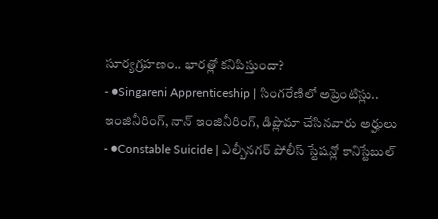సూర్యగ్రహణం.. భారత్లో కనిపిస్తుందా?
- ●Singareni Apprenticeship | సింగరేణిలో అప్రెంటిస్లు.. ఇంజినీరింగ్, నాన్ ఇంజినీరింగ్, డిప్లొమా చేసినవారు అర్హులు
- ●Constable Suicide | ఎల్బీనగర్ పోలీస్ స్టేషన్లో కానిస్టేబుల్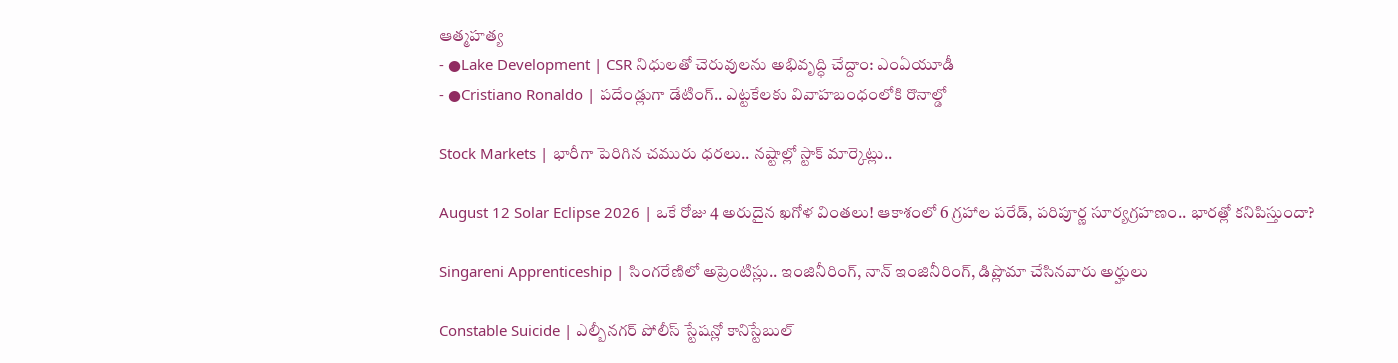ఆత్మహత్య
- ●Lake Development | CSR నిధులతో చెరువులను అభివృద్ధి చేద్దాం: ఎంఏయూడీ
- ●Cristiano Ronaldo | పదేండ్లుగా డేటింగ్.. ఎట్టకేలకు వివాహబంధంలోకి రొనాల్డో

Stock Markets | భారీగా పెరిగిన చమురు ధరలు.. నష్టాల్లో స్టాక్ మార్కెట్లు..

August 12 Solar Eclipse 2026 | ఒకే రోజు 4 అరుదైన ఖగోళ వింతలు! ఆకాశంలో 6 గ్రహాల పరేడ్, పరిపూర్ణ సూర్యగ్రహణం.. భారత్లో కనిపిస్తుందా?

Singareni Apprenticeship | సింగరేణిలో అప్రెంటిస్లు.. ఇంజినీరింగ్, నాన్ ఇంజినీరింగ్, డిప్లొమా చేసినవారు అర్హులు

Constable Suicide | ఎల్బీనగర్ పోలీస్ స్టేషన్లో కానిస్టేబుల్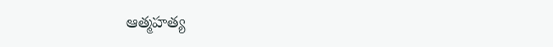ఆత్మహత్య